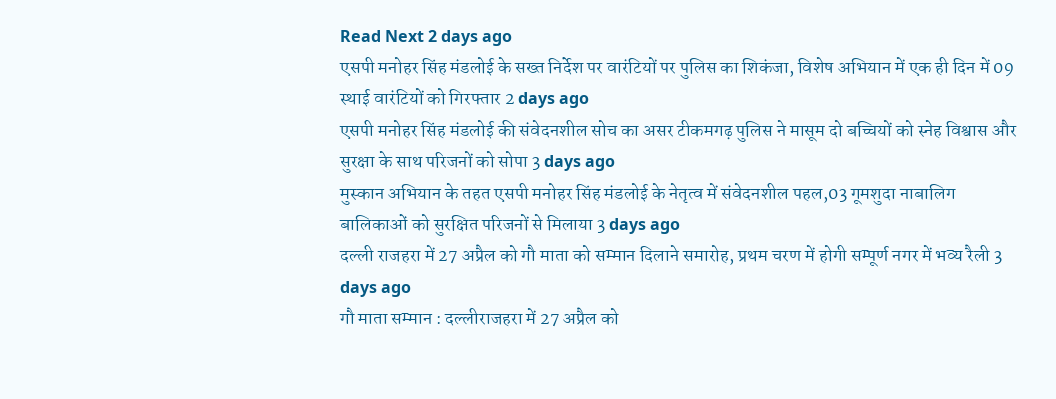Read Next 2 days ago
एसपी मनोहर सिंह मंडलोई के सख्त निर्देश पर वारंटियों पर पुलिस का शिकंजा, विशेष अभियान में एक ही दिन में 09 स्थाई वारंटियों को गिरफ्तार 2 days ago
एसपी मनोहर सिंह मंडलोई की संवेदनशील सोच का असर टीकमगढ़ पुलिस ने मासूम दो बच्चियों को स्नेह विश्वास और सुरक्षा के साथ परिजनों को सोपा 3 days ago
मुस्कान अभियान के तहत एसपी मनोहर सिंह मंडलोई के नेतृत्व में संवेदनशील पहल,03 गूमशुदा नाबालिग बालिकाओं को सुरक्षित परिजनों से मिलाया 3 days ago
दल्ली राजहरा में 27 अप्रैल को गौ माता को सम्मान दिलाने समारोह, प्रथम चरण में होगी सम्पूर्ण नगर में भव्य रैली 3 days ago
गौ माता सम्मान : दल्लीराजहरा में 27 अप्रैल को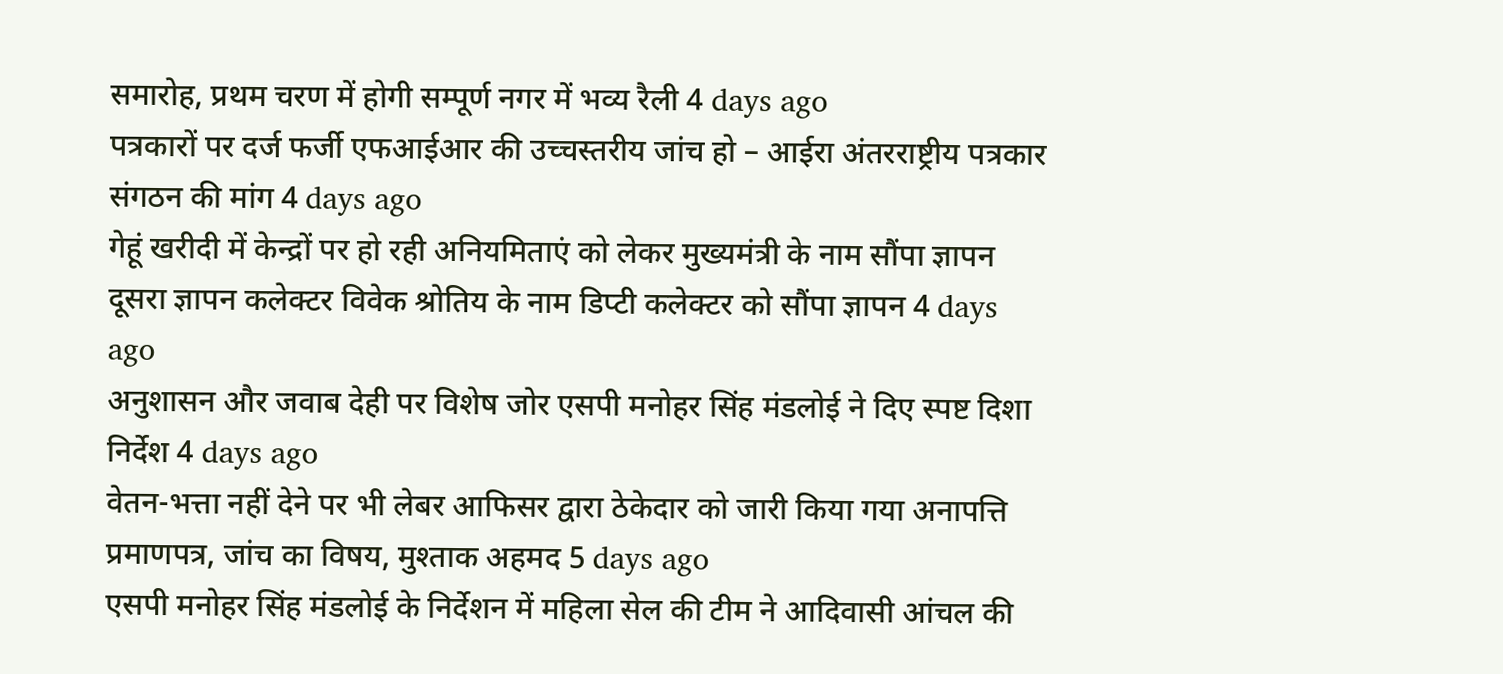समारोह, प्रथम चरण में होगी सम्पूर्ण नगर में भव्य रैली 4 days ago
पत्रकारों पर दर्ज फर्जी एफआईआर की उच्चस्तरीय जांच हो – आईरा अंतरराष्ट्रीय पत्रकार संगठन की मांग 4 days ago
गेहूं खरीदी में केन्द्रों पर हो रही अनियमिताएं को लेकर मुख्यमंत्री के नाम सौंपा ज्ञापन दूसरा ज्ञापन कलेक्टर विवेक श्रोतिय के नाम डिप्टी कलेक्टर को सौंपा ज्ञापन 4 days ago
अनुशासन और जवाब देही पर विशेष जोर एसपी मनोहर सिंह मंडलोई ने दिए स्पष्ट दिशा निर्देश 4 days ago
वेतन-भत्ता नहीं देने पर भी लेबर आफिसर द्वारा ठेकेदार को जारी किया गया अनापत्ति प्रमाणपत्र, जांच का विषय, मुश्ताक अहमद 5 days ago
एसपी मनोहर सिंह मंडलोई के निर्देशन में महिला सेल की टीम ने आदिवासी आंचल की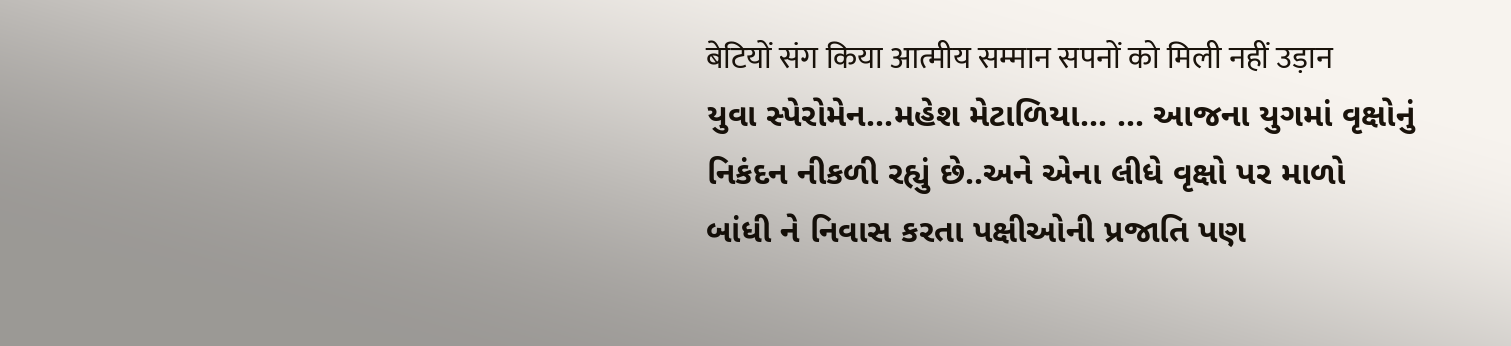बेटियों संग किया आत्मीय सम्मान सपनों को मिली नहीं उड़ान
યુવા સ્પેરોમેન...મહેશ મેટાળિયા... ... આજના યુગમાં વૃક્ષોનું નિકંદન નીકળી રહ્યું છે..અને એના લીધે વૃક્ષો પર માળો બાંધી ને નિવાસ કરતા પક્ષીઓની પ્રજાતિ પણ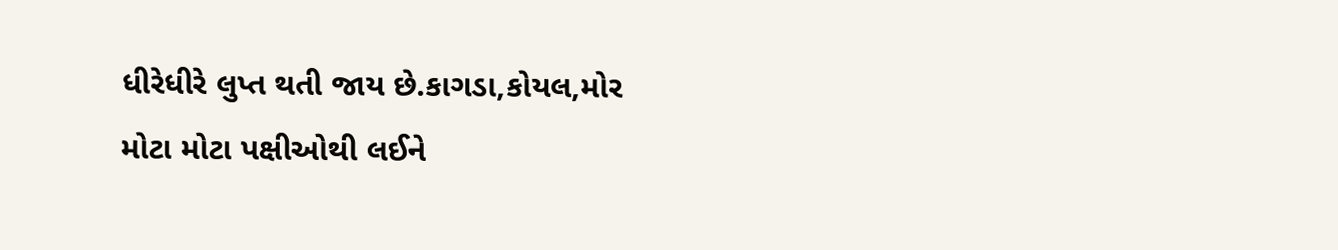ધીરેધીરે લુપ્ત થતી જાય છે.કાગડા,કોયલ,મોર મોટા મોટા પક્ષીઓથી લઈને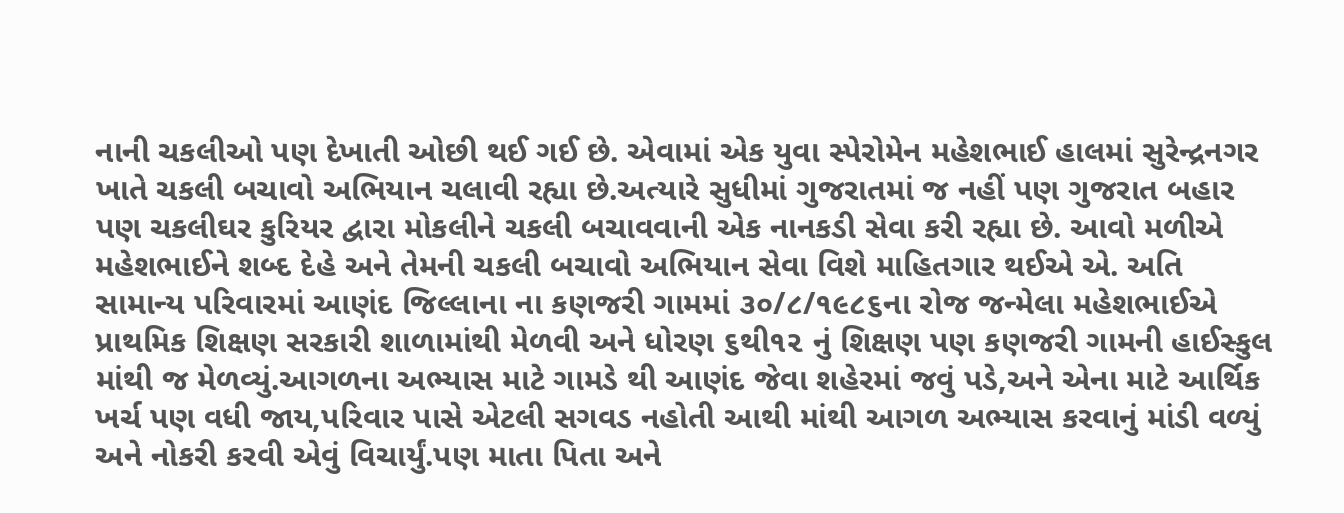નાની ચકલીઓ પણ દેખાતી ઓછી થઈ ગઈ છે. એવામાં એક યુવા સ્પેરોમેન મહેશભાઈ હાલમાં સુરેન્દ્રનગર ખાતે ચકલી બચાવો અભિયાન ચલાવી રહ્યા છે.અત્યારે સુધીમાં ગુજરાતમાં જ નહીં પણ ગુજરાત બહાર પણ ચકલીઘર કુરિયર દ્વારા મોકલીને ચકલી બચાવવાની એક નાનકડી સેવા કરી રહ્યા છે. આવો મળીએ મહેશભાઈને શબ્દ દેહે અને તેમની ચકલી બચાવો અભિયાન સેવા વિશે માહિતગાર થઈએ એ. અતિ સામાન્ય પરિવારમાં આણંદ જિલ્લાના ના કણજરી ગામમાં ૩૦/૮/૧૯૮૬ના રોજ જન્મેલા મહેશભાઈએ પ્રાથમિક શિક્ષણ સરકારી શાળામાંથી મેળવી અને ધોરણ ૬થી૧૨ નું શિક્ષણ પણ કણજરી ગામની હાઈસ્કુલ માંથી જ મેળવ્યું.આગળના અભ્યાસ માટે ગામડે થી આણંદ જેવા શહેરમાં જવું પડે,અને એના માટે આર્થિક ખર્ચ પણ વધી જાય,પરિવાર પાસે એટલી સગવડ નહોતી આથી માંથી આગળ અભ્યાસ કરવાનું માંડી વળ્યું અને નોકરી કરવી એવું વિચાર્યું.પણ માતા પિતા અને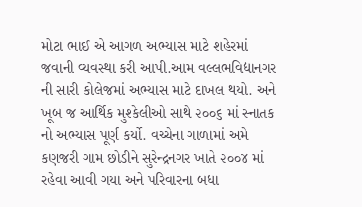મોટા ભાઈ એ આગળ અભ્યાસ માટે શહેરમાં જવાની વ્યવસ્થા કરી આપી.આમ વલ્લભવિદ્યાનગર ની સારી કોલેજમાં અભ્યાસ માટે દાખલ થયો. અને ખૂબ જ આર્થિક મુશ્કેલીઓ સાથે ૨૦૦૬ માં સ્નાતક નો અભ્યાસ પૂર્ણ કર્યો. વચ્ચેના ગાળામાં અમે કણજરી ગામ છોડીને સુરેન્દ્રનગર ખાતે ૨૦૦૪ માં રહેવા આવી ગયા અને પરિવારના બધા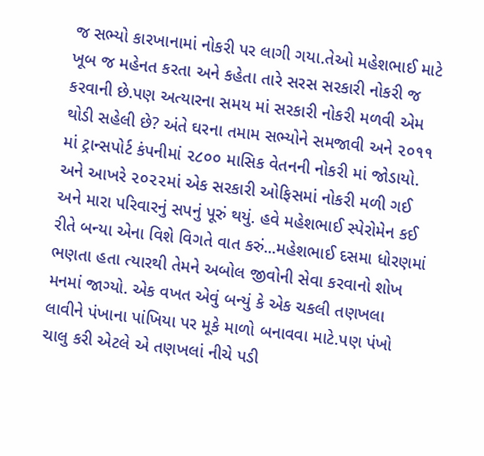જ સભ્યો કારખાનામાં નોકરી પર લાગી ગયા.તેઓ મહેશભાઈ માટે ખૂબ જ મહેનત કરતા અને કહેતા તારે સરસ સરકારી નોકરી જ કરવાની છે.પણ અત્યારના સમય માં સરકારી નોકરી મળવી એમ થોડી સહેલી છે? અંતે ઘરના તમામ સભ્યોને સમજાવી અને ૨૦૧૧ માં ટ્રાન્સપોર્ટ કંપનીમાં ૨૮૦૦ માસિક વેતનની નોકરી માં જોડાયો. અને આખરે ૨૦૨૨માં એક સરકારી ઓફિસમાં નોકરી મળી ગઈ અને મારા પરિવારનું સપનું પૂરું થયું. હવે મહેશભાઈ સ્પેરોમેન કઈ રીતે બન્યા એના વિશે વિગતે વાત કરું...મહેશભાઈ દસમા ધોરણમાં ભણતા હતા ત્યારથી તેમને અબોલ જીવોની સેવા કરવાનો શોખ મનમાં જાગ્યો. એક વખત એવું બન્યું કે એક ચકલી તણખલા લાવીને પંખાના પાંખિયા પર મૂકે માળો બનાવવા માટે.પણ પંખો ચાલુ કરી એટલે એ તણખલાં નીચે પડી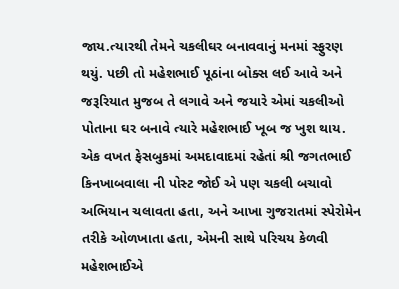જાય.ત્યારથી તેમને ચકલીઘર બનાવવાનું મનમાં સ્ફુરણ થયું. પછી તો મહેશભાઈ પૂઠાંના બોક્સ લઈ આવે અને જરૂરિયાત મુજબ તે લગાવે અને જયારે એમાં ચકલીઓ પોતાના ઘર બનાવે ત્યારે મહેશભાઈ ખૂબ જ ખુશ થાય. એક વખત ફેસબુકમાં અમદાવાદમાં રહેતાં શ્રી જગતભાઈ કિનખાબવાલા ની પોસ્ટ જોઈ એ પણ ચકલી બચાવો અભિયાન ચલાવતા હતા, અને આખા ગુજરાતમાં સ્પેરોમેન તરીકે ઓળખાતા હતા, એમની સાથે પરિચય કેળવી મહેશભાઈએ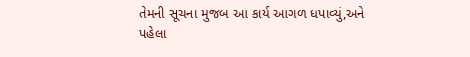તેમની સૂચના મુજબ આ કાર્ય આગળ ધપાવ્યું,અને પહેલા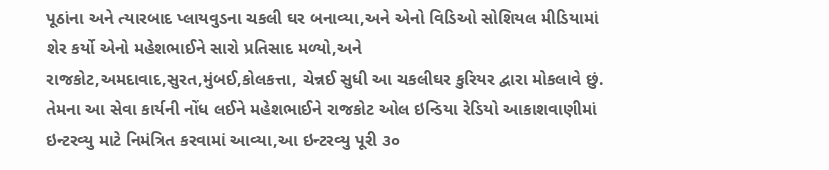પૂઠાંના અને ત્યારબાદ પ્લાયવુડના ચકલી ઘર બનાવ્યા,અને એનો વિડિઓ સોશિયલ મીડિયામાં શેર કર્યો એનો મહેશભાઈને સારો પ્રતિસાદ મળ્યો,અને રાજકોટ,અમદાવાદ,સુરત,મુંબઈ,કોલકત્તા, ચેન્નઈ સુધી આ ચકલીઘર કુરિયર દ્વારા મોકલાવે છું. તેમના આ સેવા કાર્યની નોંધ લઈને મહેશભાઈને રાજકોટ ઓલ ઇન્ડિયા રેડિયો આકાશવાણીમાં ઇન્ટરવ્યુ માટે નિમંત્રિત કરવામાં આવ્યા,આ ઇન્ટરવ્યુ પૂરી ૩૦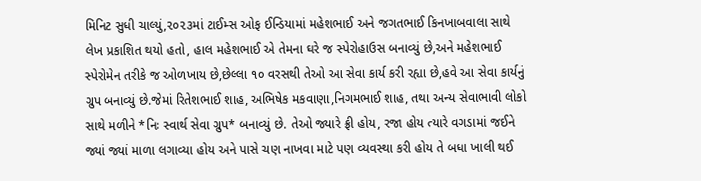મિનિટ સુધી ચાલ્યું,૨૦૨૩માં ટાઈમ્સ ઓફ ઈન્ડિયામાં મહેશભાઈ અને જગતભાઈ કિનખાબવાલા સાથે લેખ પ્રકાશિત થયો હતો, હાલ મહેશભાઈ એ તેમના ઘરે જ સ્પેરોહાઉસ બનાવ્યું છે,અને મહેશભાઈ સ્પેરોમેન તરીકે જ ઓળખાય છે,છેલ્લા ૧૦ વરસથી તેઓ આ સેવા કાર્ય કરી રહ્યા છે,હવે આ સેવા કાર્યનું ગ્રુપ બનાવ્યું છે.જેમાં રિતેશભાઈ શાહ, અભિષેક મકવાણા,નિગમભાઈ શાહ, તથા અન્ય સેવાભાવી લોકો સાથે મળીને *નિઃ સ્વાર્થ સેવા ગ્રુપ* બનાવ્યું છે. તેઓ જ્યારે ફ્રી હોય, રજા હોય ત્યારે વગડામાં જઈને જ્યાં જ્યાં માળા લગાવ્યા હોય અને પાસે ચણ નાખવા માટે પણ વ્યવસ્થા કરી હોય તે બધા ખાલી થઈ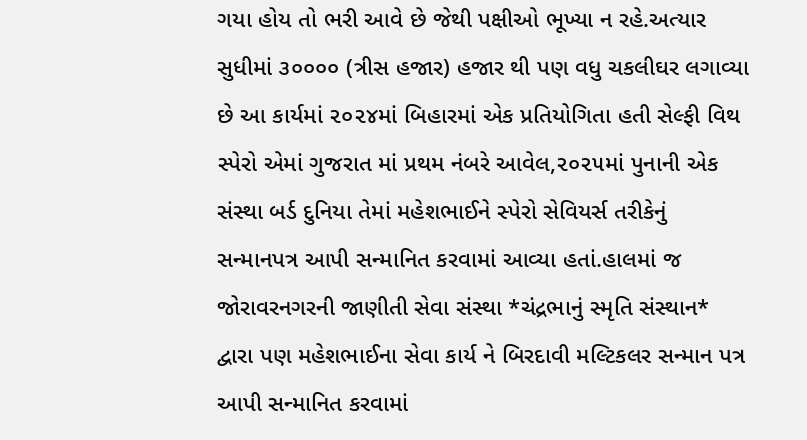ગયા હોય તો ભરી આવે છે જેથી પક્ષીઓ ભૂખ્યા ન રહે.અત્યાર સુધીમાં ૩૦૦૦૦ (ત્રીસ હજાર) હજાર થી પણ વધુ ચકલીઘર લગાવ્યા છે આ કાર્યમાં ૨૦૨૪માં બિહારમાં એક પ્રતિયોગિતા હતી સેલ્ફી વિથ સ્પેરો એમાં ગુજરાત માં પ્રથમ નંબરે આવેલ,૨૦૨૫માં પુનાની એક સંસ્થા બર્ડ દુનિયા તેમાં મહેશભાઈને સ્પેરો સેવિયર્સ તરીકેનું સન્માનપત્ર આપી સન્માનિત કરવામાં આવ્યા હતાં.હાલમાં જ જોરાવરનગરની જાણીતી સેવા સંસ્થા *ચંદ્રભાનું સ્મૃતિ સંસ્થાન* દ્વારા પણ મહેશભાઈના સેવા કાર્ય ને બિરદાવી મલ્ટિકલર સન્માન પત્ર આપી સન્માનિત કરવામાં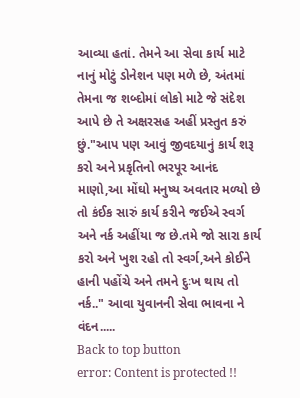આવ્યા હતાં. તેમને આ સેવા કાર્ય માટે નાનું મોટું ડોનેશન પણ મળે છે, અંતમાં તેમના જ શબ્દોમાં લોકો માટે જે સંદેશ આપે છે તે અક્ષરસહ અહીં પ્રસ્તુત કરું છું."આપ પણ આવું જીવદયાનું કાર્ય શરૂ કરો અને પ્રકૃતિનો ભરપૂર આનંદ માણો,આ મોંઘો મનુષ્ય અવતાર મળ્યો છે તો કંઈક સારું કાર્ય કરીને જઈએ સ્વર્ગ અને નર્ક અહીંયા જ છે.તમે જો સારા કાર્ય કરો અને ખુશ રહો તો સ્વર્ગ,અને કોઈને હાની પહોંચે અને તમને દુઃખ થાય તો નર્ક.." આવા યુવાનની સેવા ભાવના ને વંદન.....
Back to top button
error: Content is protected !!